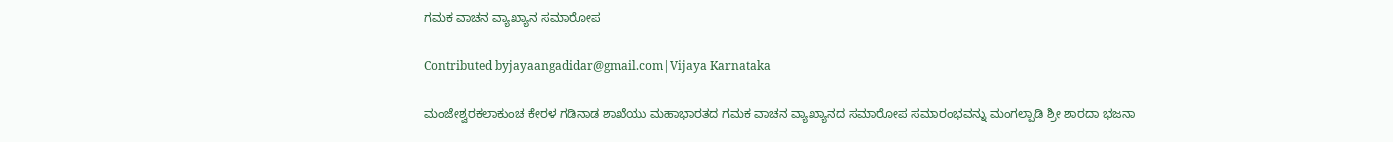ಗಮಕ ವಾಚನ ವ್ಯಾಖ್ಯಾನ ಸಮಾರೋಪ

Contributed byjayaangadidar@gmail.com|Vijaya Karnataka

ಮಂಜೇಶ್ವರಕಲಾಕುಂಚ ಕೇರಳ ಗಡಿನಾಡ ಶಾಖೆಯು ಮಹಾಭಾರತದ ಗಮಕ ವಾಚನ ವ್ಯಾಖ್ಯಾನದ ಸಮಾರೋಪ ಸಮಾರಂಭವನ್ನು ಮಂಗಲ್ಪಾಡಿ ಶ್ರೀ ಶಾರದಾ ಭಜನಾ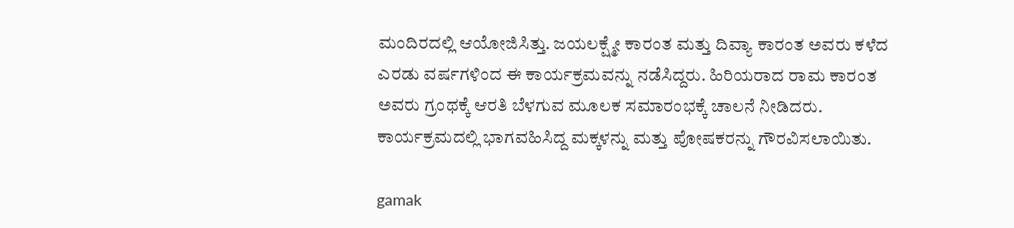ಮಂದಿರದಲ್ಲಿ ಆಯೋಜಿಸಿತ್ತು. ಜಯಲಕ್ಷ್ಮೇ ಕಾರಂತ ಮತ್ತು ದಿವ್ಯಾ ಕಾರಂತ ಅವರು ಕಳೆದ ಎರಡು ವರ್ಷಗಳಿಂದ ಈ ಕಾರ್ಯಕ್ರಮವನ್ನು ನಡೆಸಿದ್ದರು. ಹಿರಿಯರಾದ ರಾಮ ಕಾರಂತ ಅವರು ಗ್ರಂಥಕ್ಕೆ ಆರತಿ ಬೆಳಗುವ ಮೂಲಕ ಸಮಾರಂಭಕ್ಕೆ ಚಾಲನೆ ನೀಡಿದರು. ಕಾರ್ಯಕ್ರಮದಲ್ಲಿ ಭಾಗವಹಿಸಿದ್ದ ಮಕ್ಕಳನ್ನು ಮತ್ತು ಪೋಷಕರನ್ನು ಗೌರವಿಸಲಾಯಿತು.

gamak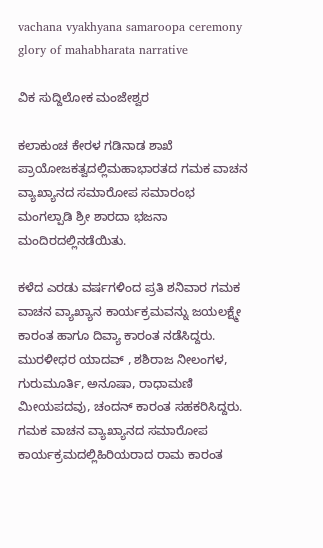vachana vyakhyana samaroopa ceremony glory of mahabharata narrative

ವಿಕ ಸುದ್ದಿಲೋಕ ಮಂಜೇಶ್ವರ

ಕಲಾಕುಂಚ ಕೇರಳ ಗಡಿನಾಡ ಶಾಖೆ ಪ್ರಾಯೋಜಕತ್ವದಲ್ಲಿಮಹಾಭಾರತದ ಗಮಕ ವಾಚನ ವ್ಯಾಖ್ಯಾನದ ಸಮಾರೋಪ ಸಮಾರಂಭ ಮಂಗಲ್ಪಾಡಿ ಶ್ರೀ ಶಾರದಾ ಭಜನಾ ಮಂದಿರದಲ್ಲಿನಡೆಯಿತು.

ಕಳೆದ ಎರಡು ವರ್ಷಗಳಿಂದ ಪ್ರತಿ ಶನಿವಾರ ಗಮಕ ವಾಚನ ವ್ಯಾಖ್ಯಾನ ಕಾರ್ಯಕ್ರಮವನ್ನು ಜಯಲಕ್ಷ್ಮೇ ಕಾರಂತ ಹಾಗೂ ದಿವ್ಯಾ ಕಾರಂತ ನಡೆಸಿದ್ದರು. ಮುರಳೀಧರ ಯಾದವ್ , ಶಶಿರಾಜ ನೀಲಂಗಳ, ಗುರುಮೂರ್ತಿ, ಅನೂಷಾ, ರಾಧಾಮಣಿ ಮೀಯಪದವು, ಚಂದನ್ ಕಾರಂತ ಸಹಕರಿಸಿದ್ದರು. ಗಮಕ ವಾಚನ ವ್ಯಾಖ್ಯಾನದ ಸಮಾರೋಪ ಕಾರ್ಯಕ್ರಮದಲ್ಲಿಹಿರಿಯರಾದ ರಾಮ ಕಾರಂತ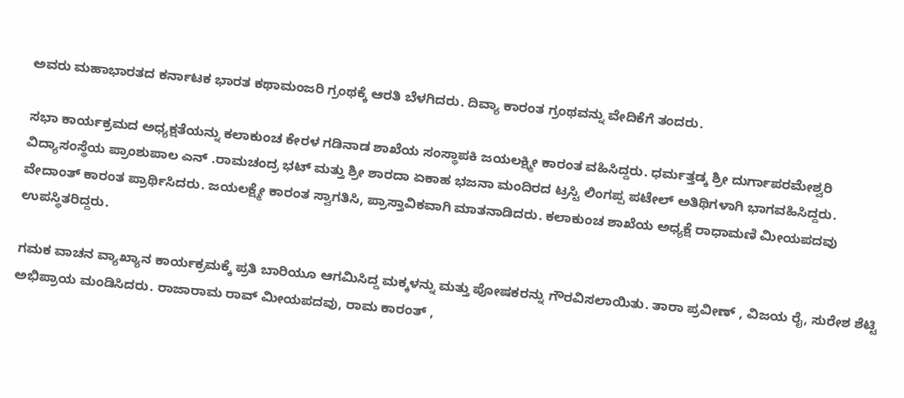ಅವರು ಮಹಾಭಾರತದ ಕರ್ನಾಟಕ ಭಾರತ ಕಥಾಮಂಜರಿ ಗ್ರಂಥಕ್ಕೆ ಆರತಿ ಬೆಳಗಿದರು. ದಿವ್ಯಾ ಕಾರಂತ ಗ್ರಂಥವನ್ನು ವೇದಿಕೆಗೆ ತಂದರು.

ಸಭಾ ಕಾರ್ಯಕ್ರಮದ ಅಧ್ಯಕ್ಷತೆಯನ್ನು ಕಲಾಕುಂಚ ಕೇರಳ ಗಡಿನಾಡ ಶಾಖೆಯ ಸಂಸ್ಥಾಪಕಿ ಜಯಲಕ್ಷ್ಮೀ ಕಾರಂತ ವಹಿಸಿದ್ದರು. ಧರ್ಮತ್ತಡ್ಕ ಶ್ರೀ ದುರ್ಗಾಪರಮೇಶ್ವರಿ ವಿದ್ಯಾಸಂಸ್ಥೆಯ ಪ್ರಾಂಶುಪಾಲ ಎನ್ .ರಾಮಚಂದ್ರ ಭಟ್ ಮತ್ತು ಶ್ರೀ ಶಾರದಾ ಏಕಾಹ ಭಜನಾ ಮಂದಿರದ ಟ್ರಸ್ಟಿ ಲಿಂಗಪ್ಪ ಪಟೇಲ್ ಅತಿಥಿಗಳಾಗಿ ಭಾಗವಹಿಸಿದ್ದರು. ವೇದಾಂತ್ ಕಾರಂತ ಪ್ರಾರ್ಥಿಸಿದರು. ಜಯಲಕ್ಷ್ಮೇ ಕಾರಂತ ಸ್ವಾಗತಿಸಿ, ಪ್ರಾಸ್ತಾವಿಕವಾಗಿ ಮಾತನಾಡಿದರು. ಕಲಾಕುಂಚ ಶಾಖೆಯ ಅಧ್ಯಕ್ಷೆ ರಾಧಾಮಣಿ ಮೀಯಪದವು ಉಪಸ್ಥಿತರಿದ್ದರು.

ಗಮಕ ವಾಚನ ವ್ಯಾಖ್ಯಾನ ಕಾರ್ಯಕ್ರಮಕ್ಕೆ ಪ್ರತಿ ಬಾರಿಯೂ ಆಗಮಿಸಿದ್ದ ಮಕ್ಕಳನ್ನು ಮತ್ತು ಪೋಷಕರನ್ನು ಗೌರವಿಸಲಾಯಿತು. ತಾರಾ ಪ್ರವೀಣ್ , ವಿಜಯ ರೈ, ಸುರೇಶ ಶೆಟ್ಟಿ ಅಭಿಪ್ರಾಯ ಮಂಡಿಸಿದರು. ರಾಜಾರಾಮ ರಾವ್ ಮೀಯಪದವು, ರಾಮ ಕಾರಂತ್ ,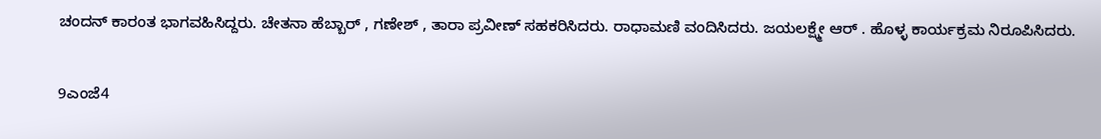ಚಂದನ್ ಕಾರಂತ ಭಾಗವಹಿಸಿದ್ದರು. ಚೇತನಾ ಹೆಬ್ಬಾರ್ , ಗಣೇಶ್ , ತಾರಾ ಪ್ರವೀಣ್ ಸಹಕರಿಸಿದರು. ರಾಧಾಮಣಿ ವಂದಿಸಿದರು. ಜಯಲಕ್ಷ್ಮೇ ಆರ್ . ಹೊಳ್ಳ ಕಾರ್ಯಕ್ರಮ ನಿರೂಪಿಸಿದರು.

9ಎಂಜೆ4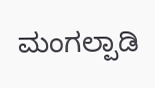ಮಂಗಲ್ಪಾಡಿ